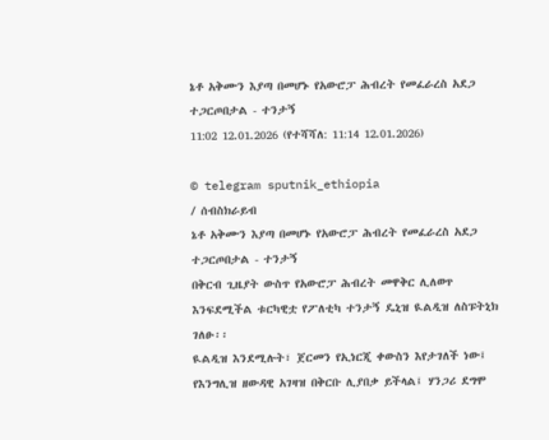ኔቶ አቅሙን እያጣ በመሆኑ የአውሮፓ ሕብረት የመፈራረስ አደጋ ተጋርጦበታል - ተንታኝ
11:02 12.01.2026 (የተሻሻለ: 11:14 12.01.2026)

© telegram sputnik_ethiopia
/ ሰብስክራይብ
ኔቶ አቅሙን እያጣ በመሆኑ የአውሮፓ ሕብረት የመፈራረስ አደጋ ተጋርጦበታል - ተንታኝ
በቅርብ ጊዜያት ውስጥ የአውሮፓ ሕብረት መዋቅር ሊለወጥ እንፍደሚችል ቱርካዊቷ የፖለቲካ ተንታኝ ዴኒዝ ዪልዲዝ ለስፑትኒክ ገለፁ፡፡
ዪልዲዝ እንደሚሉት፣ ጀርመን የኢነርጂ ቀውስን እየታገለች ነው፤ የእንግሊዝ ዘውዳዊ አገዛዝ በቅርቡ ሊያበቃ ይችላል፤ ሃንጋሪ ደግሞ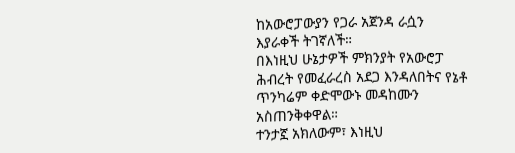ከአውሮፓውያን የጋራ አጀንዳ ራሷን እያራቀች ትገኛለች።
በእነዚህ ሁኔታዎች ምክንያት የአውሮፓ ሕብረት የመፈራረስ አደጋ እንዳለበትና የኔቶ ጥንካሬም ቀድሞውኑ መዳከሙን አስጠንቅቀዋል።
ተንታኟ አክለውም፣ እነዚህ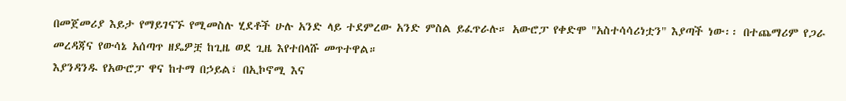በመጀመሪያ እይታ የማይገናኙ የሚመስሉ ሂደቶች ሁሉ አንድ ላይ ተደምረው አንድ ምስል ይፈጥራሉ። አውሮፓ የቀድሞ "አስተሳሳሪነቷን" እያጣች ነው፡፡ በተጨማሪም የጋራ መረዳጃና የውሳኔ አሰጣጥ ዘዴዎቿ ከጊዜ ወደ ጊዜ እየተበላሹ መጥተዋል።
እያንዳንዱ የአውሮፓ ዋና ከተማ በኃይል፣ በኢኮኖሚ እና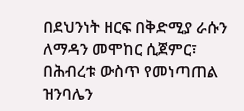በደህንነት ዘርፍ በቅድሚያ ራሱን ለማዳን መሞከር ሲጀምር፣ በሕብረቱ ውስጥ የመነጣጠል ዝንባሌን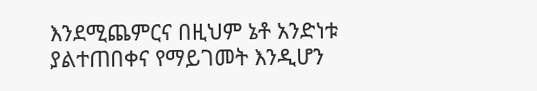እንደሚጨምርና በዚህም ኔቶ አንድነቱ ያልተጠበቀና የማይገመት እንዲሆን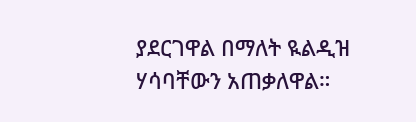ያደርገዋል በማለት ዪልዲዝ ሃሳባቸውን አጠቃለዋል።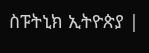ስፑትኒክ ኢትዮጵያ |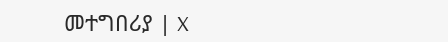መተግበሪያ | X